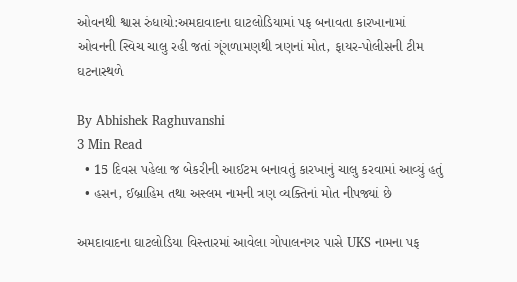ઓવનથી શ્વાસ રુંધાયો:અમદાવાદના ઘાટલોડિયામાં પફ બનાવતા કારખાનામાં ઓવનની સ્વિચ ચાલુ રહી જતાં ગૂંગળામણથી ત્રણનાં મોત, ફાયર-પોલીસની ટીમ ઘટનાસ્થળે

By Abhishek Raghuvanshi
3 Min Read
  • 15 દિવસ પહેલા જ બેકરીની આઈટમ બનાવતું કારખાનું ચાલુ કરવામાં આવ્યું હતું
  • હસન, ઈબ્રાહિમ તથા અસ્લમ નામની ત્રણ વ્યક્તિનાં મોત નીપજ્યાં છે

અમદાવાદના ઘાટલોડિયા વિસ્તારમાં આવેલા ગોપાલનગર પાસે UKS નામના પફ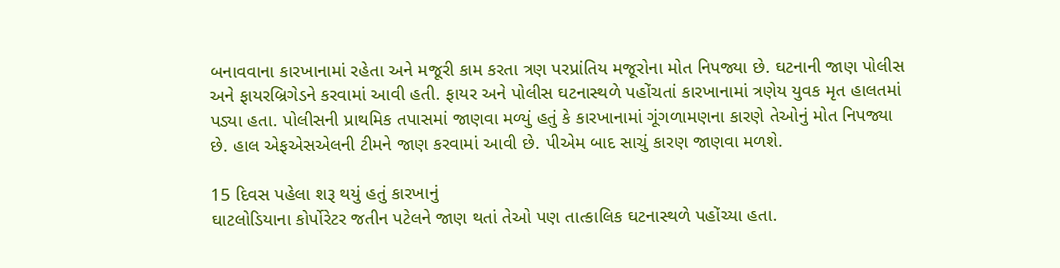બનાવવાના કારખાનામાં રહેતા અને મજૂરી કામ કરતા ત્રણ પરપ્રાંતિય મજૂરોના મોત નિપજ્યા છે. ઘટનાની જાણ પોલીસ અને ફાયરબ્રિગેડને કરવામાં આવી હતી. ફાયર અને પોલીસ ઘટનાસ્થળે પહોંચતાં કારખાનામાં ત્રણેય યુવક મૃત હાલતમાં પડ્યા હતા. પોલીસની પ્રાથમિક તપાસમાં જાણવા મળ્યું હતું કે કારખાનામાં ગૂંગળામણના કારણે તેઓનું મોત નિપજ્યા છે. હાલ એફએસએલની ટીમને જાણ કરવામાં આવી છે. પીએમ બાદ સાચું કારણ જાણવા મળશે.

15 દિવસ પહેલા શરૂ થયું હતું કારખાનું
ઘાટલોડિયાના કોર્પોરેટર જતીન પટેલને જાણ થતાં તેઓ પણ તાત્કાલિક ઘટનાસ્થળે પહોંચ્યા હતા.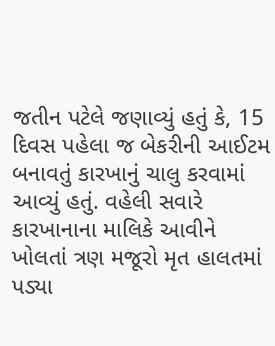જતીન પટેલે જણાવ્યું હતું કે, 15 દિવસ પહેલા જ બેકરીની આઈટમ બનાવતું કારખાનું ચાલુ કરવામાં આવ્યું હતું. વહેલી સવારે કારખાનાના માલિકે આવીને ખોલતાં ત્રણ મજૂરો મૃત હાલતમાં પડ્યા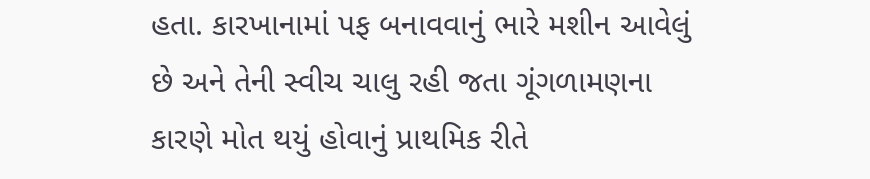હતા. કારખાનામાં પફ બનાવવાનું ભારે મશીન આવેલું છે અને તેની સ્વીચ ચાલુ રહી જતા ગૂંગળામણના કારણે મોત થયું હોવાનું પ્રાથમિક રીતે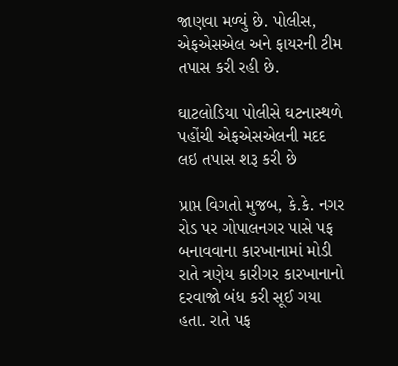જાણવા મળ્યું છે. પોલીસ, એફએસએલ અને ફાયરની ટીમ તપાસ કરી રહી છે.

ઘાટલોડિયા પોલીસે ઘટનાસ્થળે પહોંચી એફએસએલની મદદ લઇ તપાસ શરૂ કરી છે

પ્રાપ્ત વિગતો મુજબ, કે.કે. નગર રોડ પર ગોપાલનગર પાસે પફ બનાવવાના કારખાનામાં મોડી રાતે ત્રણેય કારીગર કારખાનાનો દરવાજો બંધ કરી સૂઈ ગયા હતા. રાતે પફ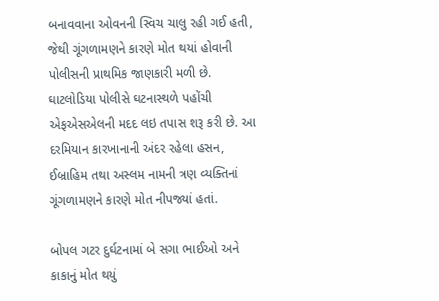બનાવવાના ઓવનની સ્વિચ ચાલુ રહી ગઈ હતી, જેથી ગૂંગળામણને કારણે મોત થયાં હોવાની પોલીસની પ્રાથમિક જાણકારી મળી છે. ઘાટલોડિયા પોલીસે ઘટનાસ્થળે પહોંચી એફએસએલની મદદ લઇ તપાસ શરૂ કરી છે. આ દરમિયાન કારખાનાની અંદર રહેલા હસન, ઈબ્રાહિમ તથા અસ્લમ નામની ત્રણ વ્યક્તિનાં ગૂંગળામણને કારણે મોત નીપજ્યાં હતાં.

બોપલ ગટર દુર્ઘટનામાં બે સગા ભાઈઓ અને કાકાનું મોત થયું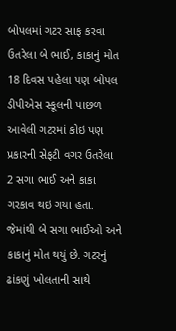બોપલમાં ગટર સાફ કરવા ઉતરેલા બે ભાઈ, કાકાનું મોત
18 દિવસ પહેલા પણ બોપલ ડીપીએસ સ્કૂલની પાછળ આવેલી ગટરમાં કોઇ પણ પ્રકારની સેફટી વગર ઉતરેલા 2 સગા ભાઈ અને કાકા ગરકાવ થઇ ગયા હતા. જેમાંથી બે સગા ભાઈઓ અને કાકાનું મોત થયું છે. ગટરનું ઢાંકણું ખોલતાની સાથે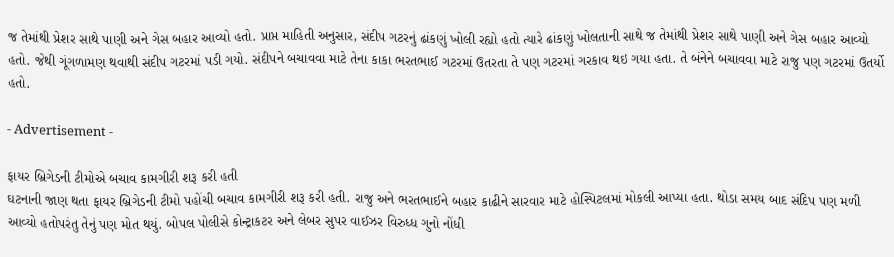જ તેમાંથી પ્રેશર સાથે પાણી અને ગેસ બહાર આવ્યો હતો. પ્રાપ્ત માહિતી અનુસાર, સંદીપ ગટરનું ઢાંકણું ખોલી રહ્યો હતો ત્યારે ઢાંકણું ખોલતાની સાથે જ તેમાંથી પ્રેશર સાથે પાણી અને ગેસ બહાર આવ્યો હતો. જેથી ગૂંગળામણ થવાથી સંદીપ ગટરમાં પડી ગયો. સંદીપને બચાવવા માટે તેના કાકા ભરતભાઈ ગટરમાં ઉતરતા તે પણ ગટરમાં ગરકાવ થઇ ગયા હતા. તે બંનેને બચાવવા માટે રાજુ પણ ગટરમાં ઉતર્યો હતો.

- Advertisement -

ફાયર બ્રિગેડની ટીમોએ બચાવ કામગીરી શરૂ કરી હતી
ઘટનાની જાણ થતા ફાયર બ્રિગેડની ટીમો પહોંચી બચાવ કામગીરી શરૂ કરી હતી. રાજુ અને ભરતભાઈને બહાર કાઢીને સારવાર માટે હોસ્પિટલમાં મોકલી આપ્યા હતા. થોડા સમય બાદ સંદિપ પણ મળી આવ્યો હતોપરંતુ તેનું પણ મોત થયું. બોપલ પોલીસે કોન્ટ્રાકટર અને લેબર સુપર વાઈઝર વિરુધ્ધ ગુનો નોંધી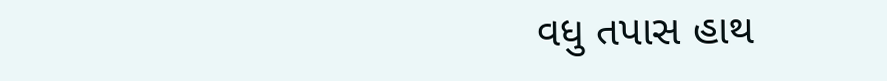વધુ તપાસ હાથ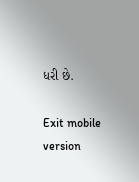ધરી છે.

Exit mobile version